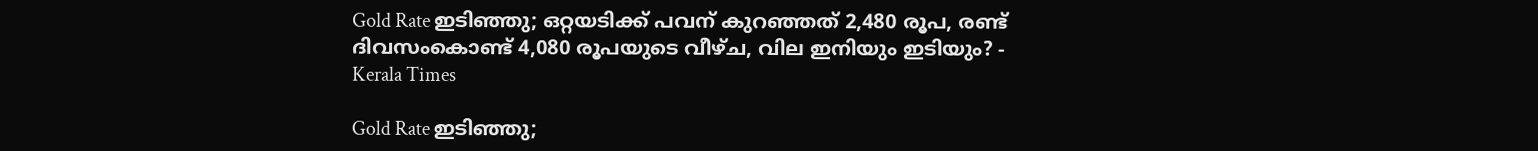Gold Rate ഇടിഞ്ഞു; ഒറ്റയടിക്ക് പവന് കുറഞ്ഞത് 2,480 രൂപ, രണ്ട് ദിവസംകൊണ്ട് 4,080 രൂപയുടെ വീഴ്ച, വില ഇനിയും ഇടിയും? - Kerala Times

Gold Rate ഇടിഞ്ഞു;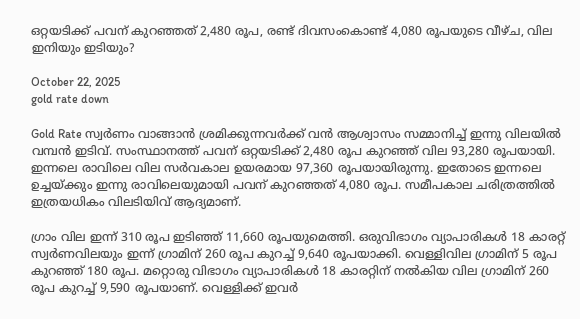ഒറ്റയടിക്ക് പവന് കുറഞ്ഞത് 2,480 രൂപ, രണ്ട് ദിവസംകൊണ്ട് 4,080 രൂപയുടെ വീഴ്ച, വില ഇനിയും ഇടിയും?

October 22, 2025
gold rate down

Gold Rate സ്വർണം വാങ്ങാൻ ശ്രമിക്കുന്നവർക്ക് വൻ ആശ്വാസം സമ്മാനിച്ച് ഇന്നു വിലയിൽ വമ്പൻ ഇടിവ്. സംസ്ഥാനത്ത് പവന് ഒറ്റയടിക്ക് 2,480 രൂപ കുറഞ്ഞ് വില 93,280 രൂപയായി. ഇന്നലെ രാവിലെ വില സർവകാല ഉയരമായ 97,360 രൂപയായിരുന്നു. ഇതോടെ ഇന്നലെ ഉച്ചയ്ക്കും ഇന്നു രാവിലെയുമായി പവന് കുറഞ്ഞത് 4,080 രൂപ. സമീപകാല ചരിത്രത്തിൽ ഇത്രയധികം വിലടിയിവ് ആദ്യമാണ്.

ഗ്രാം വില ഇന്ന് 310 രൂപ ഇടിഞ്ഞ് 11,660 രൂപയുമെത്തി. ഒരുവിഭാഗം വ്യാപാരികൾ 18 കാരറ്റ് സ്വർണവിലയും ഇന്ന് ഗ്രാമിന് 260 രൂപ കുറച്ച് 9,640 രൂപയാക്കി. വെള്ളിവില ഗ്രാമിന് 5 രൂപ കുറഞ്ഞ് 180 രൂപ. മറ്റൊരു വിഭാഗം വ്യാപാരികൾ 18 കാരറ്റിന് നൽകിയ വില ഗ്രാമിന് 260 രൂപ കുറച്ച് 9,590 രൂപയാണ്. വെള്ളിക്ക് ഇവർ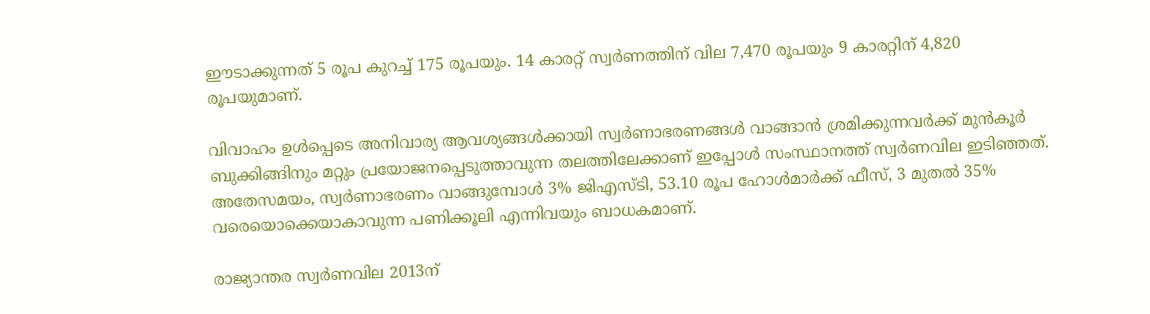ഈടാക്കുന്നത് 5 രൂപ കുറച്ച് 175 രൂപയും. 14 കാരറ്റ് സ്വർണത്തിന് വില 7,470 രൂപയും 9 കാരറ്റിന് 4,820 രൂപയുമാണ്.

വിവാഹം ഉൾപ്പെടെ അനിവാര്യ ആവശ്യങ്ങൾക്കായി സ്വർണാഭരണങ്ങൾ വാങ്ങാൻ ശ്രമിക്കുന്നവർക്ക് മുൻകൂർ ബുക്കിങ്ങിനും മറ്റും പ്രയോജനപ്പെടുത്താവുന്ന തലത്തിലേക്കാണ് ഇപ്പോൾ സംസ്ഥാനത്ത് സ്വർണവില ഇടിഞ്ഞത്. അതേസമയം, സ്വർണാഭരണം വാങ്ങുമ്പോൾ 3% ജിഎസ്ടി, 53.10 രൂപ ഹോൾമാർക്ക് ഫീസ്, 3 മുതൽ 35% വരെയൊക്കെയാകാവുന്ന പണിക്കൂലി എന്നിവയും ബാധകമാണ്.

രാജ്യാന്തര സ്വർണവില 2013ന്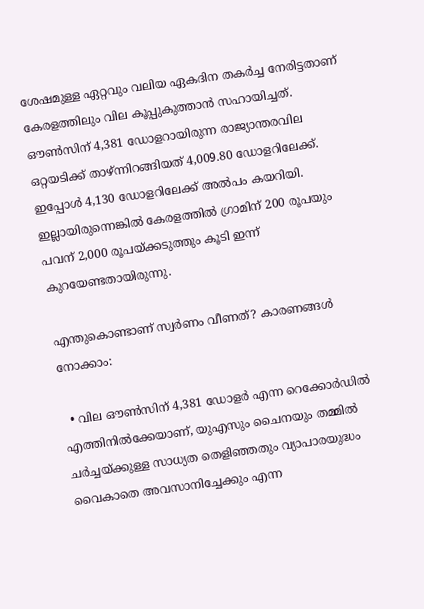ശേഷമുള്ള ഏറ്റവും വലിയ ഏകദിന തകർച്ച നേരിട്ടതാണ് കേരളത്തിലും വില കൂപ്പുകുത്താൻ സഹായിച്ചത്. ഔൺസിന് 4,381 ഡോളറായിരുന്ന രാജ്യാന്തരവില ഒറ്റയടിക്ക് താഴ്ന്നിറങ്ങിയത് 4,009.80 ഡോളറിലേക്ക്. ഇപ്പോൾ 4,130 ഡോളറിലേക്ക് അൽപം കയറിയി. ഇല്ലായിരുന്നെങ്കിൽ കേരളത്തിൽ ഗ്രാമിന് 200 രൂപയും പവന് 2,000 രൂപയ്ക്കടുത്തും കൂടി ഇന്ന് കുറയേണ്ടതായിരുന്നു.

എന്തുകൊണ്ടാണ് സ്വർണം വീണത്? കാരണങ്ങൾ നോക്കാം:

  • വില ഔൺസിന് 4,381 ഡോളർ എന്ന റെക്കോർഡിൽ എത്തിനിൽക്കേയാണ്, യുഎസും ചൈനയും തമ്മിൽ ചർച്ചയ്ക്കുള്ള സാധ്യത തെളിഞ്ഞതും വ്യാപാരയുദ്ധം വൈകാതെ അവസാനിച്ചേക്കും എന്ന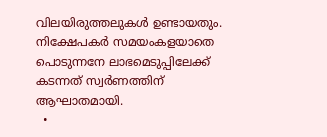വിലയിരുത്തലുകൾ ഉണ്ടായതും. നിക്ഷേപകർ സമയംകളയാതെ പൊടുന്നനേ ലാഭമെടുപ്പിലേക്ക് കടന്നത് സ്വർണത്തിന് ആഘാതമായി.
  •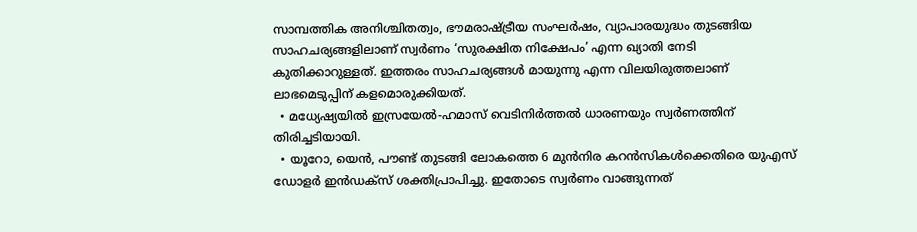സാമ്പത്തിക അനിശ്ചിതത്വം, ഭൗമരാഷ്ട്രീയ സംഘർഷം, വ്യാപാരയുദ്ധം തുടങ്ങിയ സാഹചര്യങ്ങളിലാണ് സ്വർണം ‘സുരക്ഷിത നിക്ഷേപം’ എന്ന ഖ്യാതി നേടി കുതിക്കാറുള്ളത്. ഇത്തരം സാഹചര്യങ്ങൾ മായുന്നു എന്ന വിലയിരുത്തലാണ് ലാഭമെടുപ്പിന് കളമൊരുക്കിയത്.
  • മധ്യേഷ്യയിൽ ഇസ്രയേൽ-ഹമാസ് വെടിനിർത്തൽ ധാരണയും സ്വർണത്തിന് തിരിച്ചടിയായി.
  • യൂറോ, യെൻ, പൗണ്ട് തുടങ്ങി ലോകത്തെ 6 മുൻനിര കറൻസികൾക്കെതിരെ യുഎസ് ഡോളർ ഇൻഡക്സ് ശക്തിപ്രാപിച്ചു. ഇതോടെ സ്വർണം വാങ്ങുന്നത്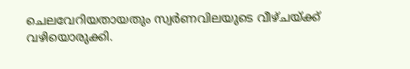ചെലവേറിയതായതും സ്വർണവിലയുടെ വീഴ്ചയ്ക്ക് വഴിയൊരുക്കി.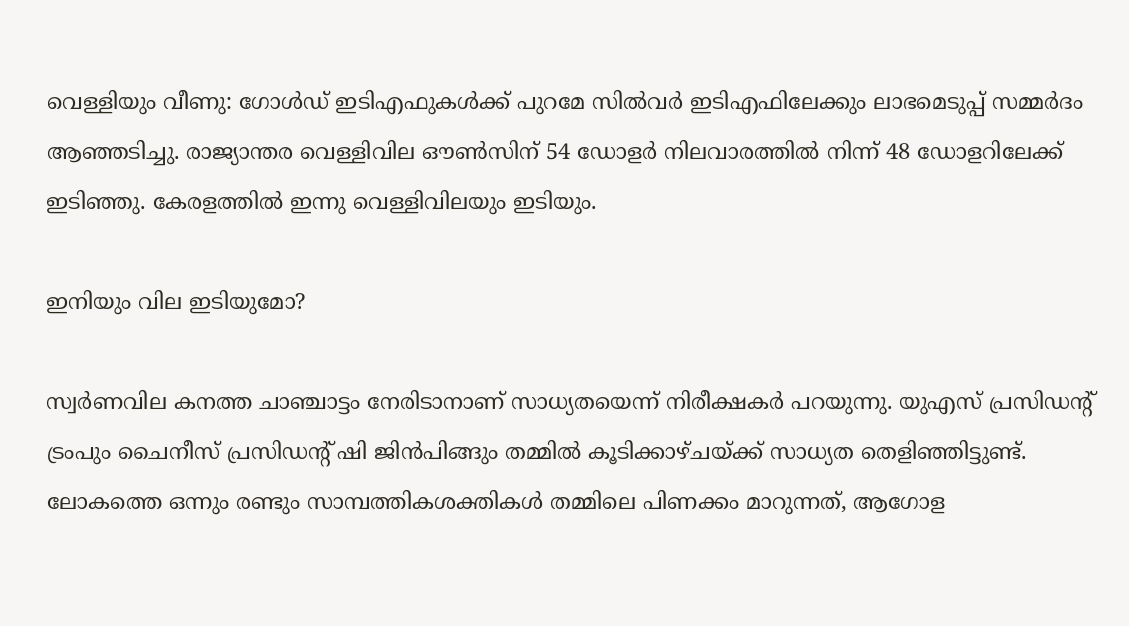വെള്ളിയും വീണു: ഗോൾഡ് ഇടിഎഫുകൾക്ക് പുറമേ സിൽവർ ഇടിഎഫിലേക്കും ലാഭമെടുപ്പ് സമ്മർദം ആഞ്ഞടിച്ചു. രാജ്യാന്തര വെള്ളിവില ഔൺസിന് 54 ഡോളർ നിലവാരത്തിൽ നിന്ന് 48 ഡോളറിലേക്ക് ഇടിഞ്ഞു. കേരളത്തിൽ‌ ഇന്നു വെള്ളിവിലയും ഇടിയും.

ഇനിയും വില ഇടിയുമോ?

സ്വർണവില കനത്ത ചാഞ്ചാട്ടം നേരിടാനാണ് സാധ്യതയെന്ന് നിരീക്ഷകർ പറയുന്നു. യുഎസ് പ്രസിഡന്റ് ട്രംപും ചൈനീസ് പ്രസിഡന്റ് ഷി ജിൻപിങ്ങും തമ്മിൽ കൂടിക്കാഴ്ചയ്ക്ക് സാധ്യത തെളിഞ്ഞിട്ടുണ്ട്. ലോകത്തെ ഒന്നും രണ്ടും സാമ്പത്തികശക്തികൾ തമ്മിലെ പിണക്കം മാറുന്നത്, ആഗോള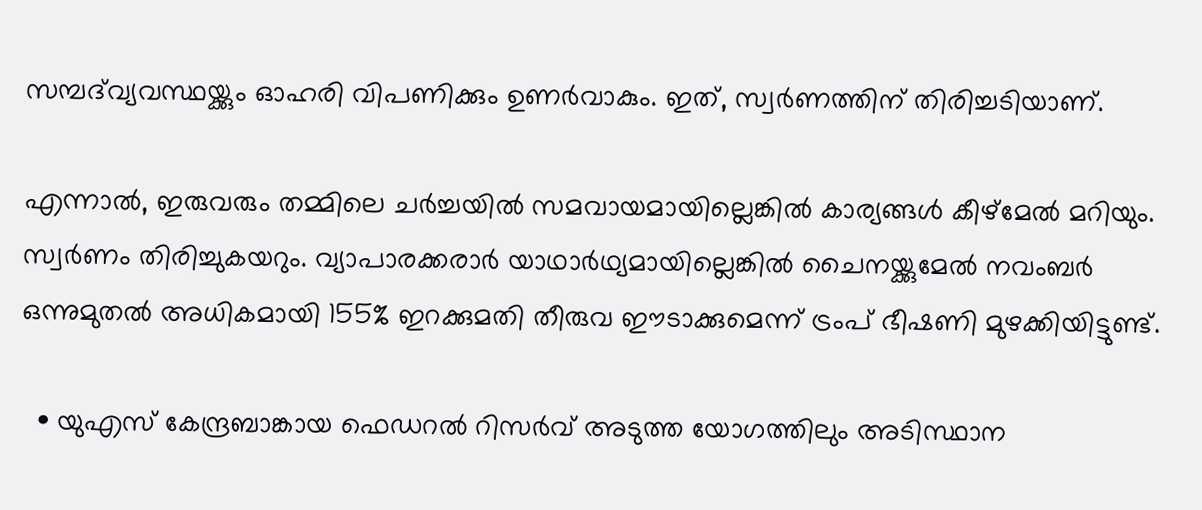സമ്പദ്‍വ്യവസ്ഥയ്ക്കും ഓഹരി വിപണിക്കും ഉണർവാകും. ഇത്, സ്വർണത്തിന് തിരിച്ചടിയാണ്.

എന്നാൽ, ഇരുവരും തമ്മിലെ ചർച്ചയിൽ സമവായമായില്ലെങ്കിൽ കാര്യങ്ങൾ കീഴ്മേൽ മറിയും. സ്വർണം തിരിച്ചുകയറും. വ്യാപാരക്കരാർ യാഥാർഥ്യമായില്ലെങ്കിൽ ചൈനയ്ക്കുമേൽ‌ നവംബർ ഒന്നുമുതൽ അധികമായി 155% ഇറക്കുമതി തീരുവ ഈടാക്കുമെന്ന് ട്രംപ് ഭീഷണി മുഴക്കിയിട്ടുണ്ട്.

  • യുഎസ് കേന്ദ്രബാങ്കായ ഫെഡറൽ റിസർവ് അടുത്ത യോഗത്തിലും അടിസ്ഥാന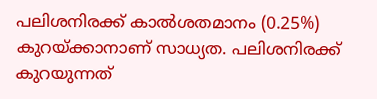പലിശനിരക്ക് കാൽശതമാനം (0.25%) കുറയ്ക്കാനാണ് സാധ്യത. പലിശനിരക്ക് കുറയുന്നത്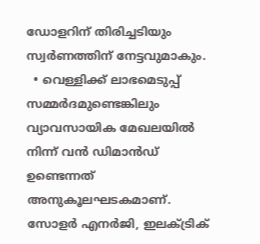ഡോളറിന് തിരിച്ചടിയും സ്വർണത്തിന് നേട്ടവുമാകും.
  • വെള്ളിക്ക് ലാഭമെടുപ്പ് സമ്മർദമുണ്ടെങ്കിലും വ്യാവസായിക മേഖലയിൽ നിന്ന് വൻ ഡിമാൻഡ് ഉണ്ടെന്നത് അനുകൂലഘടകമാണ്. സോളർ എനർജി, ഇലക്ട്രിക്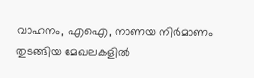വാഹനം, എഐ, നാണയ നിർമാണം തുടങ്ങിയ മേഖലകളിൽ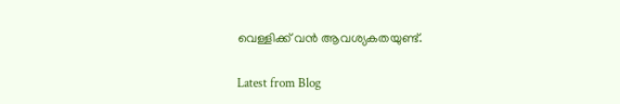വെള്ളിക്ക് വൻ ആവശ്യകതയുണ്ട്.

Latest from Blog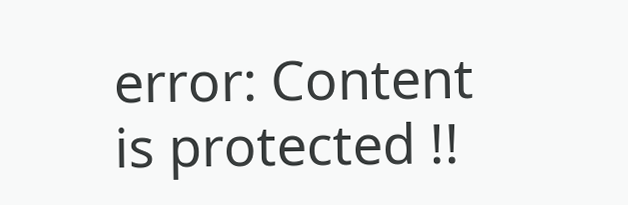error: Content is protected !!